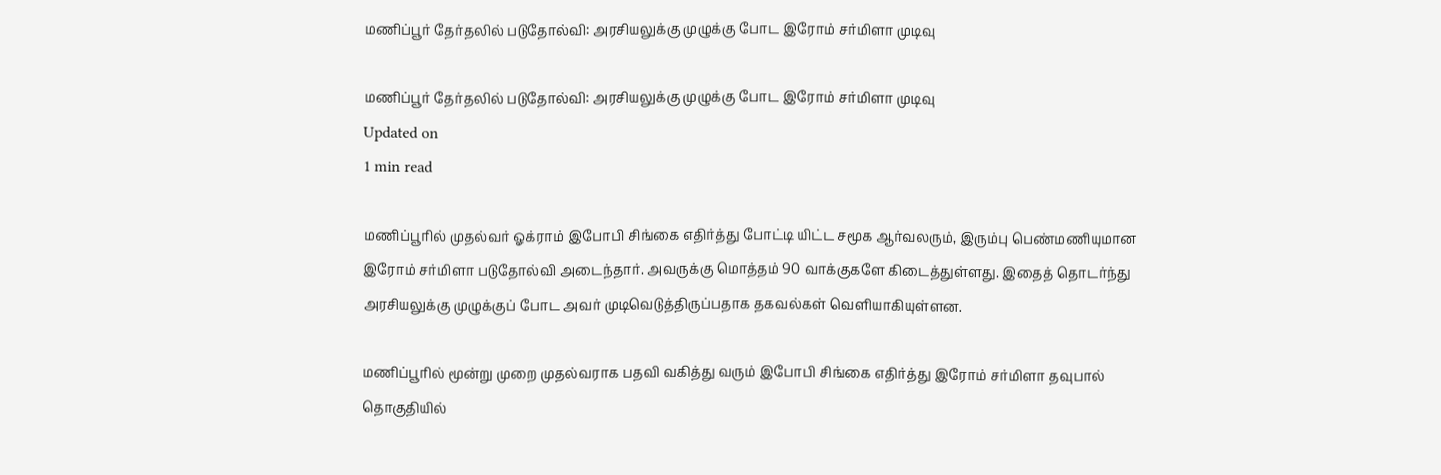மணிப்பூர் தேர்தலில் படுதோல்வி: அரசியலுக்கு முழுக்கு போட இரோம் சர்மிளா முடிவு

மணிப்பூர் தேர்தலில் படுதோல்வி: அரசியலுக்கு முழுக்கு போட இரோம் சர்மிளா முடிவு
Updated on
1 min read

மணிப்பூரில் முதல்வர் ஓக்ராம் இபோபி சிங்கை எதிர்த்து போட்டி யிட்ட சமூக ஆர்வலரும், இரும்பு பெண்மணியுமான இரோம் சர்மிளா படுதோல்வி அடைந்தார். அவருக்கு மொத்தம் 90 வாக்குகளே கிடைத்துள்ளது. இதைத் தொடர்ந்து அரசியலுக்கு முழுக்குப் போட அவர் முடிவெடுத்திருப்பதாக தகவல்கள் வெளியாகியுள்ளன.

மணிப்பூரில் மூன்று முறை முதல்வராக பதவி வகித்து வரும் இபோபி சிங்கை எதிர்த்து இரோம் சர்மிளா தவுபால் தொகுதியில்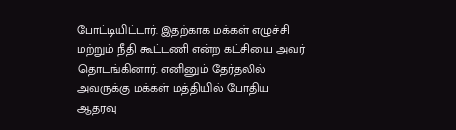போட்டியிட்டார். இதற்காக மக்கள் எழுச்சி மற்றும் நீதி கூட்டணி என்ற கட்சியை அவர் தொடங்கினார். எனினும் தேர்தலில் அவருக்கு மக்கள் மத்தியில் போதிய ஆதரவு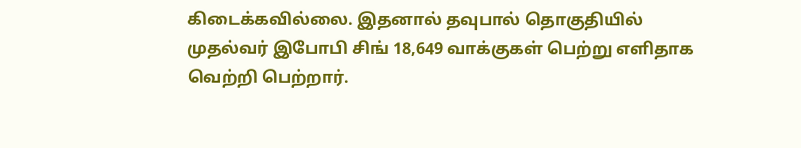கிடைக்கவில்லை. இதனால் தவுபால் தொகுதியில் முதல்வர் இபோபி சிங் 18,649 வாக்குகள் பெற்று எளிதாக வெற்றி பெற்றார்.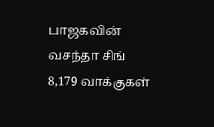பாஜகவின் வசந்தா சிங் 8,179 வாக்குகள்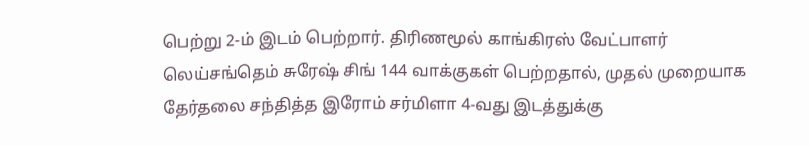பெற்று 2-ம் இடம் பெற்றார். திரிணமூல் காங்கிரஸ் வேட்பாளர் லெய்சங்தெம் சுரேஷ் சிங் 144 வாக்குகள் பெற்றதால், முதல் முறையாக தேர்தலை சந்தித்த இரோம் சர்மிளா 4-வது இடத்துக்கு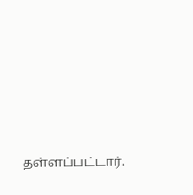தள்ளப்பட்டார்.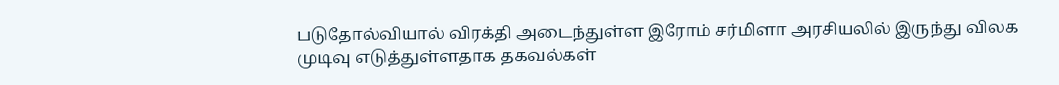படுதோல்வியால் விரக்தி அடைந்துள்ள இரோம் சர்மிளா அரசியலில் இருந்து விலக முடிவு எடுத்துள்ளதாக தகவல்கள்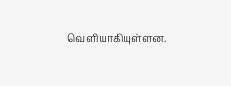வெளியாகியுள்ளன.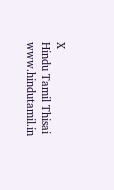X
Hindu Tamil Thisai
www.hindutamil.in